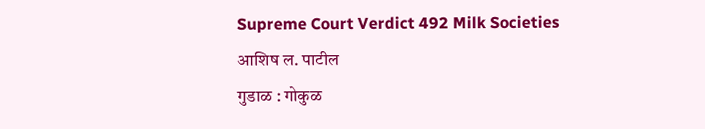Supreme Court Verdict 492 Milk Societies
आशिष ल. पाटील
गुडाळ : गोकुळ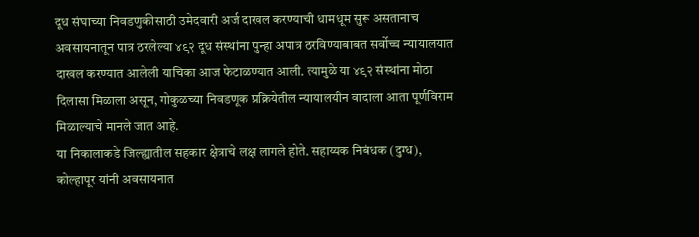दूध संघाच्या निवडणुकीसाठी उमेदवारी अर्ज दाखल करण्याची धामधूम सुरू असतानाच अवसायनातून पात्र ठरलेल्या ४९२ दूध संस्थांना पुन्हा अपात्र ठरविण्याबाबत सर्वोच्च न्यायालयात दाखल करण्यात आलेली याचिका आज फेटाळण्यात आली. त्यामुळे या ४९२ संस्थांना मोठा दिलासा मिळाला असून, गोकुळच्या निवडणूक प्रक्रियेतील न्यायालयीन वादाला आता पूर्णविराम मिळाल्याचे मानले जात आहे.
या निकालाकडे जिल्ह्यातील सहकार क्षेत्राचे लक्ष लागले होते. सहाय्यक निबंधक (दुग्ध), कोल्हापूर यांनी अवसायनात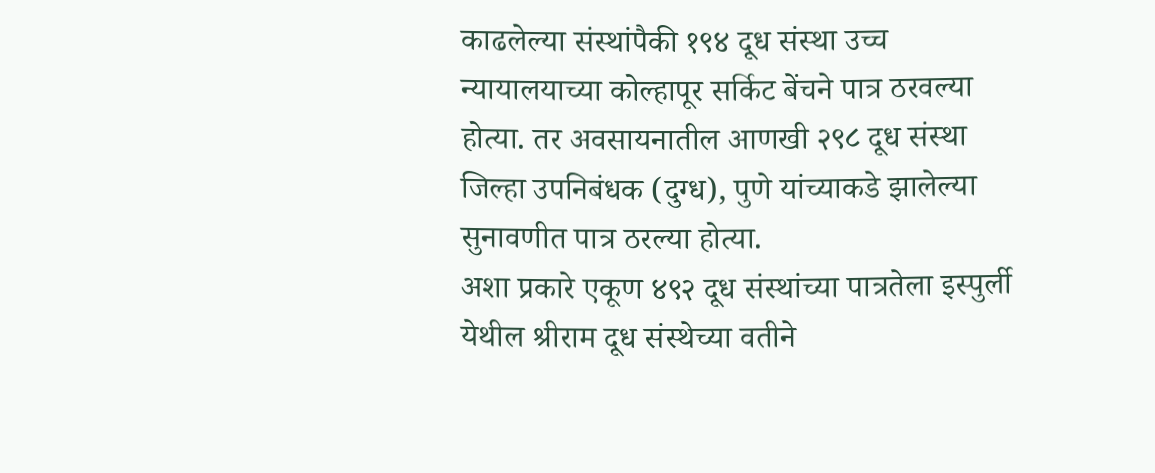काढलेल्या संस्थांपैकी १९४ दूध संस्था उच्च न्यायालयाच्या कोल्हापूर सर्किट बेंचने पात्र ठरवल्या होत्या. तर अवसायनातील आणखी २९८ दूध संस्था जिल्हा उपनिबंधक (दुग्ध), पुणे यांच्याकडे झालेल्या सुनावणीत पात्र ठरल्या होत्या.
अशा प्रकारे एकूण ४९२ दूध संस्थांच्या पात्रतेला इस्पुर्ली येथील श्रीराम दूध संस्थेच्या वतीने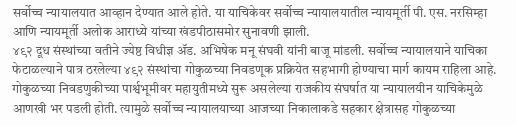सर्वोच्च न्यायालयात आव्हान देण्यात आले होते. या याचिकेवर सर्वोच्च न्यायालयातील न्यायमूर्ती पी. एस. नरसिम्हा आणि न्यायमूर्ती अलोक आराध्ये यांच्या खंडपीठासमोर सुनावणी झाली.
४९२ दूध संस्थांच्या वतीने ज्येष्ठ विधीज्ञ ॲड. अभिषेक मनू संघवी यांनी बाजू मांडली. सर्वोच्च न्यायालयाने याचिका फेटाळल्याने पात्र ठरलेल्या ४९२ संस्थांचा गोकुळच्या निवडणूक प्रक्रियेत सहभागी होण्याचा मार्ग कायम राहिला आहे.
गोकुळच्या निवडणुकीच्या पार्श्वभूमीवर महायुतीमध्ये सुरू असलेल्या राजकीय संघर्षात या न्यायालयीन याचिकेमुळे आणखी भर पडली होती. त्यामुळे सर्वोच्च न्यायालयाच्या आजच्या निकालाकडे सहकार क्षेत्रासह गोकुळच्या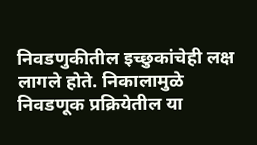निवडणुकीतील इच्छुकांचेही लक्ष लागले होते. निकालामुळे निवडणूक प्रक्रियेतील या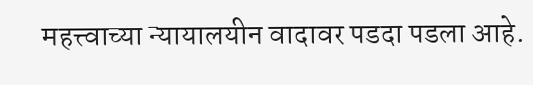महत्त्वाच्या न्यायालयीन वादावर पडदा पडला आहे.